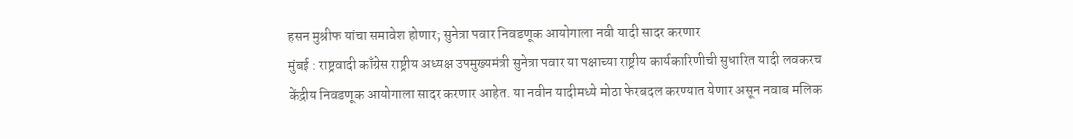हसन मुश्रीफ यांचा समावेश होणार; सुनेत्रा पवार निवडणूक आयोगाला नवी यादी सादर करणार
मुंबई : राष्ट्रवादी काँग्रेस राष्ट्रीय अध्यक्ष उपमुख्यमंत्री सुनेत्रा पवार या पक्षाच्या राष्ट्रीय कार्यकारिणीची सुधारित यादी लवकरच केंद्रीय निवडणूक आयोगाला सादर करणार आहेत. या नवीन यादीमध्ये मोठा फेरबदल करण्यात येणार असून नवाब मलिक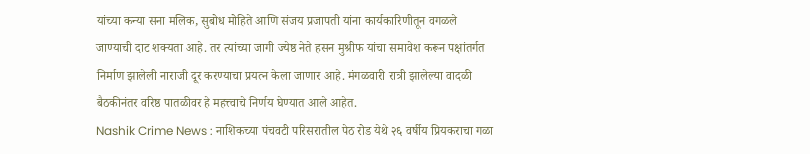यांच्या कन्या सना मलिक, सुबोध मोहिते आणि संजय प्रजापती यांना कार्यकारिणीतून वगळले जाण्याची दाट शक्यता आहे. तर त्यांच्या जागी ज्येष्ठ नेते हसन मुश्रीफ यांचा समावेश करून पक्षांतर्गत निर्माण झालेली नाराजी दूर करण्याचा प्रयत्न केला जाणार आहे. मंगळवारी रात्री झालेल्या वादळी बैठकीनंतर वरिष्ठ पातळीवर हे महत्त्वाचे निर्णय घेण्यात आले आहेत.
Nashik Crime News : नाशिकच्या पंचवटी परिसरातील पेठ रोड येथे २६ वर्षीय प्रियकराचा गळा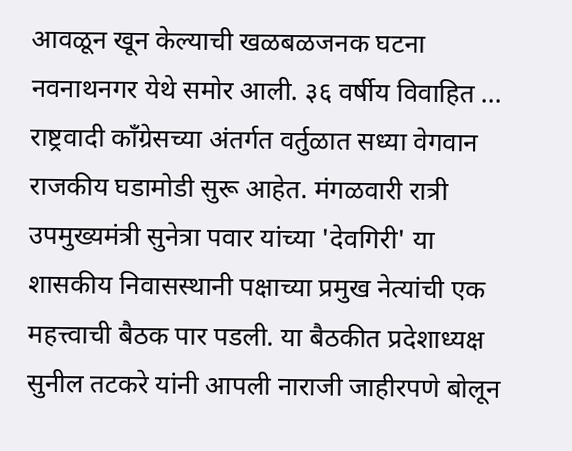आवळून खून केल्याची खळबळजनक घटना नवनाथनगर येथे समोर आली. ३६ वर्षीय विवाहित ...
राष्ट्रवादी काँग्रेसच्या अंतर्गत वर्तुळात सध्या वेगवान राजकीय घडामोडी सुरू आहेत. मंगळवारी रात्री उपमुख्यमंत्री सुनेत्रा पवार यांच्या 'देवगिरी' या शासकीय निवासस्थानी पक्षाच्या प्रमुख नेत्यांची एक महत्त्वाची बैठक पार पडली. या बैठकीत प्रदेशाध्यक्ष सुनील तटकरे यांनी आपली नाराजी जाहीरपणे बोलून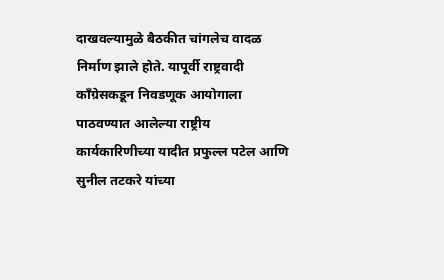दाखवल्यामुळे बैठकीत चांगलेच वादळ निर्माण झाले होते. यापूर्वी राष्ट्रवादी काँग्रेसकडून निवडणूक आयोगाला पाठवण्यात आलेल्या राष्ट्रीय कार्यकारिणीच्या यादीत प्रफुल्ल पटेल आणि सुनील तटकरे यांच्या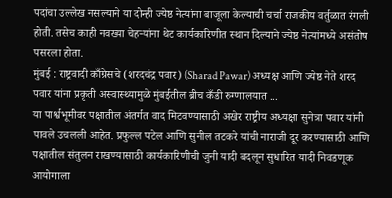पदांचा उल्लेख नसल्याने या दोन्ही ज्येष्ठ नेत्यांना बाजूला केल्याची चर्चा राजकीय वर्तुळात रंगली होती. तसेच काही नवख्या चेहऱ्यांना थेट कार्यकारिणीत स्थान दिल्याने ज्येष्ठ नेत्यांमध्ये असंतोष पसरला होता.
मुंबई : राष्ट्रवादी काँग्रेसचे (शरदचंद्र पवार) (Sharad Pawar) अध्यक्ष आणि ज्येष्ठ नेते शरद पवार यांना प्रकृती अस्वास्थ्यामुळे मुंबईतील ब्रीच कँडी रुग्णालयात ...
या पार्श्वभूमीवर पक्षातील अंतर्गत वाद मिटवण्यासाठी अखेर राष्ट्रीय अध्यक्षा सुनेत्रा पवार यांनी पावले उचलली आहेत. प्रफुल्ल पटेल आणि सुनील तटकरे यांची नाराजी दूर करण्यासाठी आणि पक्षातील संतुलन राखण्यासाठी कार्यकारिणीची जुनी यादी बदलून सुधारित यादी निवडणूक आयोगाला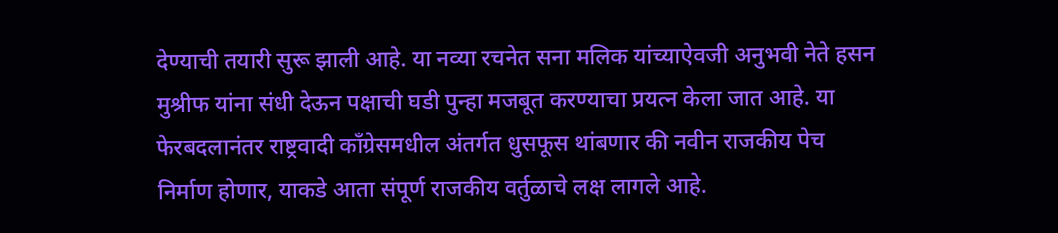देण्याची तयारी सुरू झाली आहे. या नव्या रचनेत सना मलिक यांच्याऐवजी अनुभवी नेते हसन मुश्रीफ यांना संधी देऊन पक्षाची घडी पुन्हा मजबूत करण्याचा प्रयत्न केला जात आहे. या फेरबदलानंतर राष्ट्रवादी काँग्रेसमधील अंतर्गत धुसफूस थांबणार की नवीन राजकीय पेच निर्माण होणार, याकडे आता संपूर्ण राजकीय वर्तुळाचे लक्ष लागले आहे.